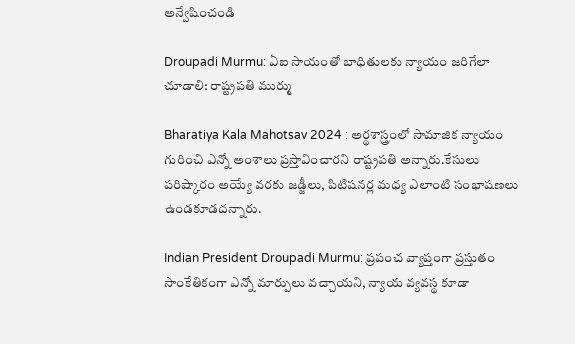అన్వేషించండి

Droupadi Murmu: ఏఐ సాయంతో బాధితులకు న్యాయం జరిగేలా చూడాలి: రాష్ట్రపతి ముర్ము

Bharatiya Kala Mahotsav 2024 : అర్థశాస్త్రంలో సామాజిక న్యాయం గురించి ఎన్నో అంశాలు ప్రస్తావించారని రాష్ట్రపతి అన్నారు.కేసులు పరిష్కారం అయ్యే వరకు జడ్జీలు, పిటిషనర్ల మధ్య ఎలాంటి సంభాషణలు ఉండకూడదన్నారు.

Indian President Droupadi Murmu: ప్రపంచ వ్యాప్తంగా ప్రస్తుతం సాంకేతికంగా ఎన్నో మార్పులు వచ్చాయని, న్యాయ వ్యవస్థ కూడా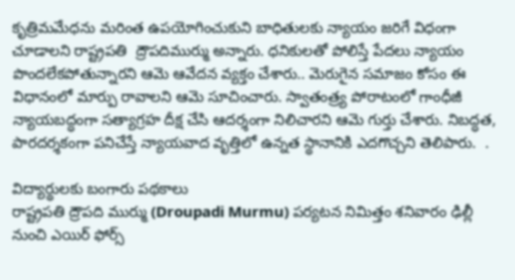కృత్రిమమేధను మరింత ఉపయోగించుకుని బాధితులకు న్యాయం జరిగే విధంగా చూడాలని రాష్ట్రపతి  ద్రౌపదిముర్ము అన్నారు. ధనికులతో పోలిస్తే పేదలు న్యాయం పొందలేకపోతున్నారని ఆమె ఆవేదన వ్యక్తం చేశారు.. మెరుగైన సమాజం కోసం ఈ విధానంలో మార్పు రావాలని ఆమె సూచించారు. స్వాతంత్ర్య పోరాటంలో గాంధీజీ న్యాయబద్ధంగా సత్యాగ్రహ దీక్ష చేసి ఆదర్శంగా నిలిచారని ఆమె గుర్తు చేశారు. నిబద్ధత, పారదర్శకంగా పనిచేస్తే న్యాయవాద వృత్తిలో ఉన్నత స్థానానికి ఎదగొచ్చని తెలిపారు.  .

విద్యార్థులకు బంగారు పథకాలు
రాష్ట్రపతి ద్రౌపది ముర్ము (Droupadi Murmu) పర్యటన నిమిత్తం శనివారం ఢిల్లీ నుంచి ఎయిర్‌ ఫోర్స్‌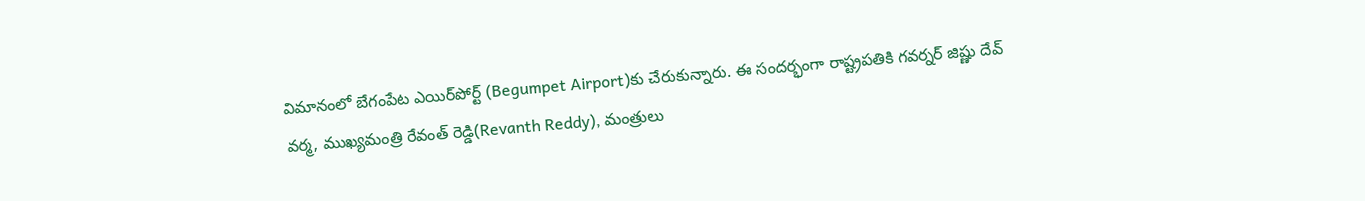విమానంలో బేగంపేట ఎయిర్‌పోర్ట్‌ (Begumpet Airport)కు చేరుకున్నారు. ఈ సందర్భంగా రాష్ట్రపతికి గవర్నర్‌ జిష్ణు దేవ్‌ వర్మ, ముఖ్యమంత్రి రేవంత్‌ రెడ్డి(Revanth Reddy), మంత్రులు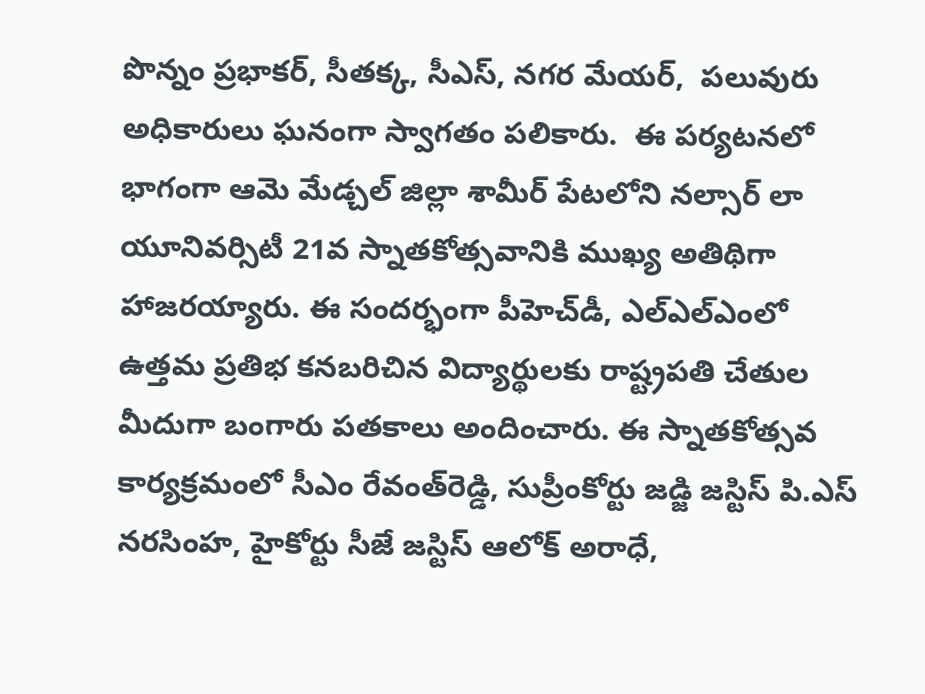పొన్నం ప్రభాకర్‌, సీతక్క, సీఎస్, నగర మేయర్,  పలువురు అధికారులు ఘనంగా స్వాగతం పలికారు.  ఈ పర్యటనలో భాగంగా ఆమె మేడ్చల్ జిల్లా శామీర్ పేటలోని నల్సార్ లా యూనివర్సిటీ 21వ స్నాతకోత్సవానికి ముఖ్య అతిథిగా హాజరయ్యారు. ఈ సందర్భంగా పీహెచ్‌డీ, ఎల్‌ఎల్‌ఎంలో ఉత్తమ ప్రతిభ కనబరిచిన విద్యార్థులకు రాష్ట్రపతి చేతుల మీదుగా బంగారు పతకాలు అందించారు. ఈ స్నాతకోత్సవ కార్యక్రమంలో సీఎం రేవంత్‌రెడ్డి, సుప్రీంకోర్టు జడ్జి జస్టిస్‌ పి.ఎస్‌ నరసింహ, హైకోర్టు సీజే జస్టిస్‌ ఆలోక్‌ అరాధే,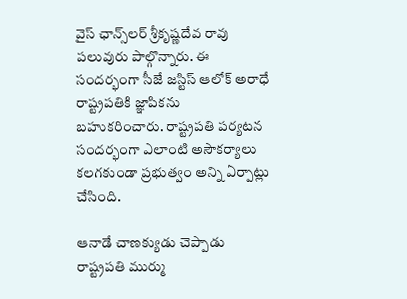వైస్‌ ఛాన్స్‌లర్‌ శ్రీకృష్ణదేవ రావు పలువురు పాల్గొన్నారు. ఈ సందర్భంగా సీజే జస్టిస్‌ ఆలోక్‌ అరాధే రాష్ట్రపతికి జ్ఞాపికను బహుకరించారు. రాష్ట్రపతి పర్యటన సందర్భంగా ఎలాంటి అసౌకర్యాలు కలగకుండా ప్రభుత్వం అన్ని ఏర్పాట్లు చేసింది.

ఆనాడే చాణక్యుడు చెప్పాడు
రాష్ట్రపతి ముర్ము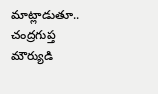మాట్లాడుతూ..  చంద్రగుప్త మౌర్యుడి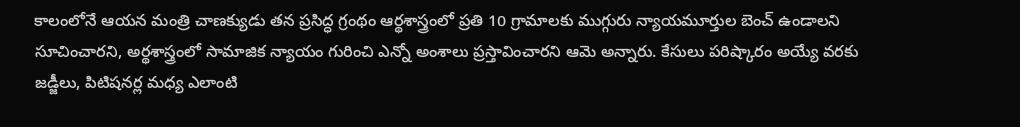కాలంలోనే ఆయన మంత్రి చాణక్యుడు తన ప్రసిద్ధ గ్రంథం ఆర్థశాస్త్రంలో ప్రతి 10 గ్రామాలకు ముగ్గురు న్యాయమూర్తుల బెంచ్ ఉండాలని సూచించారని, అర్థశాస్త్రంలో సామాజిక న్యాయం గురించి ఎన్నో అంశాలు ప్రస్తావించారని ఆమె అన్నారు. కేసులు పరిష్కారం అయ్యే వరకు జడ్జీలు, పిటిషనర్ల మధ్య ఎలాంటి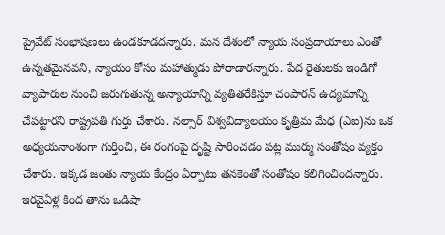ప్రైవేట్ సంభాషణలు ఉండకూడదన్నారు. మన దేశంలో న్యాయ సంప్రదాయాలు ఎంతో ఉన్నతమైనవని, న్యాయం కోసం మహాత్ముడు పోరాడారన్నారు. పేద రైతులకు ఇండిగో వ్యాపారుల నుంచి జరుగుతున్న అన్యాయాన్ని వ్యతితరేకిస్తూ చంపారన్ ఉద్యమాన్ని చేపట్టారని రాష్ట్రపతి గుర్తు చేశారు. నల్సార్ విశ్వవిద్యాలయం కృత్రిమ మేధ (ఎఐ)ను ఒక అధ్యయనాంశంగా గుర్తించి, ఈ రంగంపై దృష్టి సారించడం పట్ల ముర్ము సంతోషం వ్యక్తం చేశారు. ఇక్కడ జంతు న్యాయ కేంద్రం ఏర్పాటు తనకెంతో సంతోషం కలిగించిందన్నారు. ఇరవైఏళ్ల కింద తాను ఒడిషా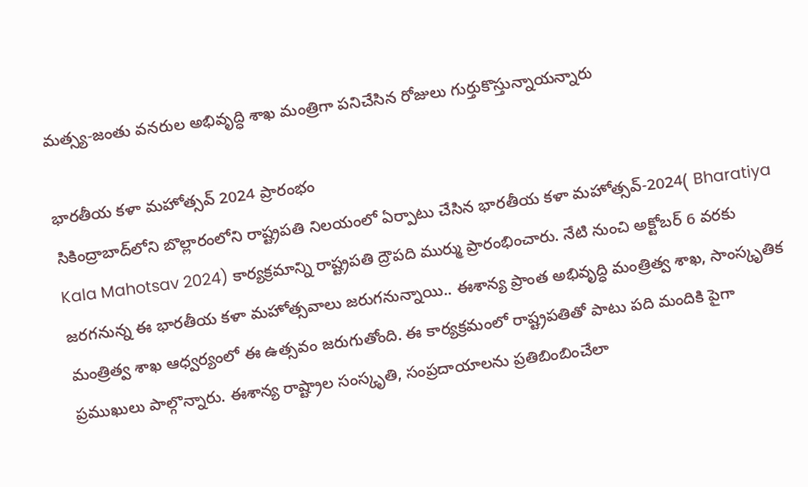మత్స్య-జంతు వనరుల అభివృద్ధి శాఖ మంత్రిగా పనిచేసిన రోజులు గుర్తుకొస్తున్నాయన్నారు

భారతీయ కళా మహోత్సవ్ 2024 ప్రారంభం
సికింద్రాబాద్‌లోని బొల్లారంలోని రాష్ట్రపతి నిలయంలో ఏర్పాటు చేసిన భారతీయ కళా మహోత్సవ్-2024( Bharatiya Kala Mahotsav 2024) కార్యక్రమాన్ని రాష్ట్రపతి ద్రౌపది ముర్ము ప్రారంభించారు. నేటి నుంచి అక్టోబర్ 6 వరకు జరగనున్న ఈ భారతీయ కళా మహోత్సవాలు జరుగనున్నాయి.. ఈశాన్య ప్రాంత అభివృద్ధి మంత్రిత్వ శాఖ, సాంస్కృతిక మంత్రిత్వ శాఖ ఆధ్వర్యంలో ఈ ఉత్సవం జరుగుతోంది. ఈ కార్యక్రమంలో రాష్ట్రపతితో పాటు పది మందికి పైగా ప్రముఖులు పాల్గొన్నారు. ఈశాన్య రాష్ట్రాల సంస్కృతి, సంప్రదాయాలను ప్రతిబింబించేలా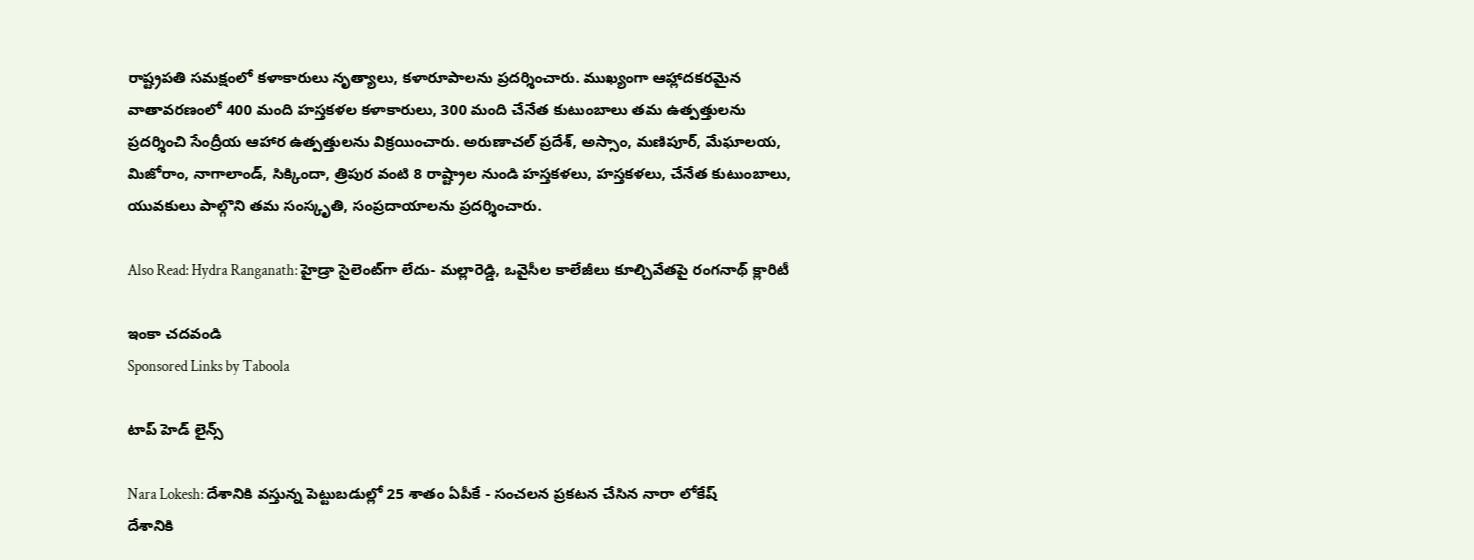రాష్ట్రపతి సమక్షంలో కళాకారులు నృత్యాలు, కళారూపాలను ప్రదర్శించారు. ముఖ్యంగా ఆహ్లాదకరమైన వాతావరణంలో 400 మంది హస్తకళల కళాకారులు, 300 మంది చేనేత కుటుంబాలు తమ ఉత్పత్తులను ప్రదర్శించి సేంద్రీయ ఆహార ఉత్పత్తులను విక్రయించారు. అరుణాచల్ ప్రదేశ్, అస్సాం, మణిపూర్, మేఘాలయ, మిజోరాం, నాగాలాండ్, సిక్కిందా, త్రిపుర వంటి 8 రాష్ట్రాల నుండి హస్తకళలు, హస్తకళలు, చేనేత కుటుంబాలు,  యువకులు పాల్గొని తమ సంస్కృతి, సంప్రదాయాలను ప్రదర్శించారు.

Also Read: Hydra Ranganath: హైడ్రా సైలెంట్‌గా లేదు- మల్లారెడ్డి, ఒవైసీల కాలేజీలు కూల్చివేతపై రంగనాథ్ క్లారిటీ

ఇంకా చదవండి
Sponsored Links by Taboola

టాప్ హెడ్ లైన్స్

Nara Lokesh: దేశానికి వస్తున్న పెట్టుబడుల్లో 25 శాతం ఏపీకే - సంచలన ప్రకటన చేసిన నారా లోకేష్
దేశానికి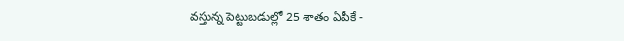వస్తున్న పెట్టుబడుల్లో 25 శాతం ఏపీకే -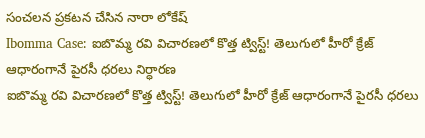సంచలన ప్రకటన చేసిన నారా లోకేష్
Ibomma Case: ఐబొమ్మ రవి విచారణలో కొత్త ట్విస్ట్! తెలుగులో హీరో క్రేజ్ ఆధారంగానే పైరసీ ధరలు నిర్ధారణ
ఐబొమ్మ రవి విచారణలో కొత్త ట్విస్ట్! తెలుగులో హీరో క్రేజ్ ఆధారంగానే పైరసీ ధరలు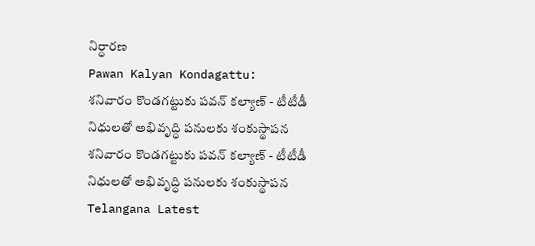నిర్ధారణ
Pawan Kalyan Kondagattu: శనివారం కొండగట్టుకు పవన్ కల్యాణ్ - టీటీడీ నిధులతో అభివృద్ధి పనులకు శంకుస్థాపన
శనివారం కొండగట్టుకు పవన్ కల్యాణ్ - టీటీడీ నిధులతో అభివృద్ధి పనులకు శంకుస్థాపన
Telangana Latest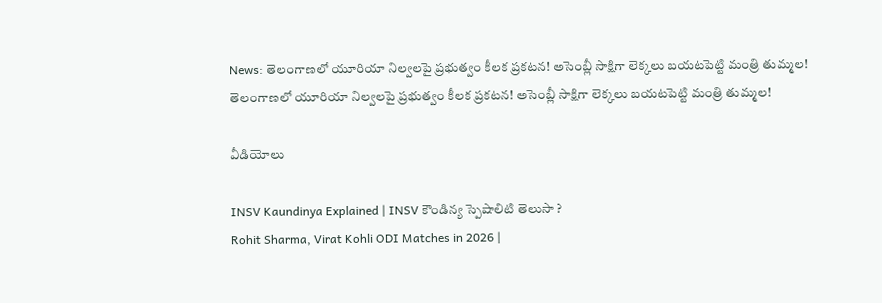News: తెలంగాణలో యూరియా నిల్వలపై ప్రభుత్వం కీలక ప్రకటన! అసెంబ్లీ సాక్షిగా లెక్కలు బయటపెట్టి మంత్రి తుమ్మల!
తెలంగాణలో యూరియా నిల్వలపై ప్రభుత్వం కీలక ప్రకటన! అసెంబ్లీ సాక్షిగా లెక్కలు బయటపెట్టి మంత్రి తుమ్మల!

వీడియోలు

INSV Kaundinya Explained | INSV కౌండిన్య స్పెషాలిటి తెలుసా ?
Rohit Sharma, Virat Kohli ODI Matches in 2026 |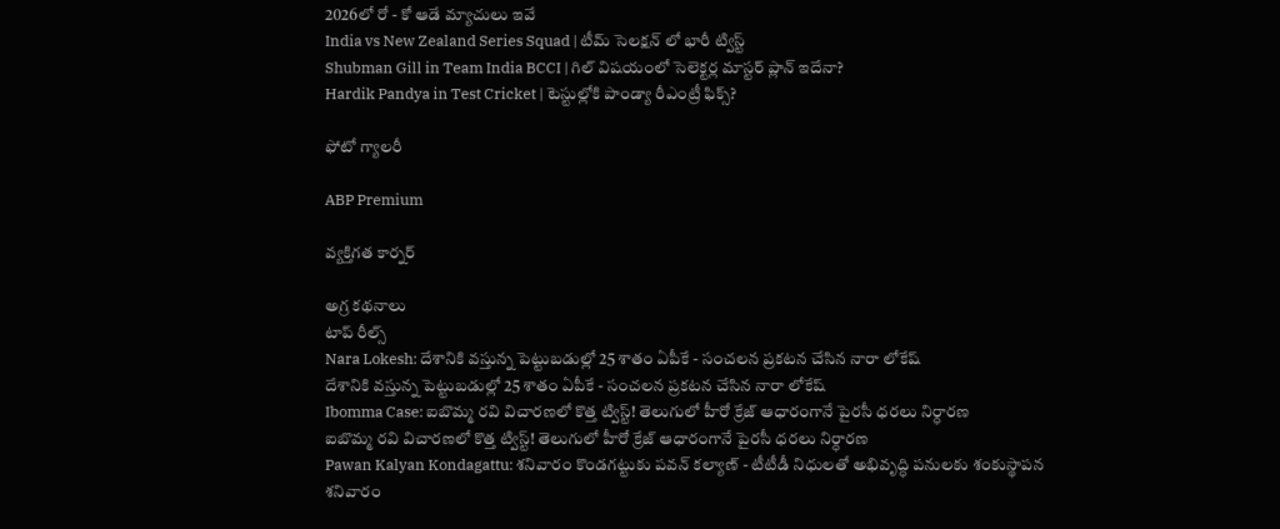2026లో రో - కో ఆడే మ్యాచులు ఇవే
India vs New Zealand Series Squad | టీమ్ సెలక్షన్ లో భారీ ట్విస్ట్
Shubman Gill in Team India BCCI | గిల్ విషయంలో సెలెక్టర్ల మాస్టర్ ప్లాన్ ఇదేనా?
Hardik Pandya in Test Cricket | టెస్టుల్లోకి పాండ్యా రీఎంట్రీ ఫిక్స్?

ఫోటో గ్యాలరీ

ABP Premium

వ్యక్తిగత కార్నర్

అగ్ర కథనాలు
టాప్ రీల్స్
Nara Lokesh: దేశానికి వస్తున్న పెట్టుబడుల్లో 25 శాతం ఏపీకే - సంచలన ప్రకటన చేసిన నారా లోకేష్
దేశానికి వస్తున్న పెట్టుబడుల్లో 25 శాతం ఏపీకే - సంచలన ప్రకటన చేసిన నారా లోకేష్
Ibomma Case: ఐబొమ్మ రవి విచారణలో కొత్త ట్విస్ట్! తెలుగులో హీరో క్రేజ్ ఆధారంగానే పైరసీ ధరలు నిర్ధారణ
ఐబొమ్మ రవి విచారణలో కొత్త ట్విస్ట్! తెలుగులో హీరో క్రేజ్ ఆధారంగానే పైరసీ ధరలు నిర్ధారణ
Pawan Kalyan Kondagattu: శనివారం కొండగట్టుకు పవన్ కల్యాణ్ - టీటీడీ నిధులతో అభివృద్ధి పనులకు శంకుస్థాపన
శనివారం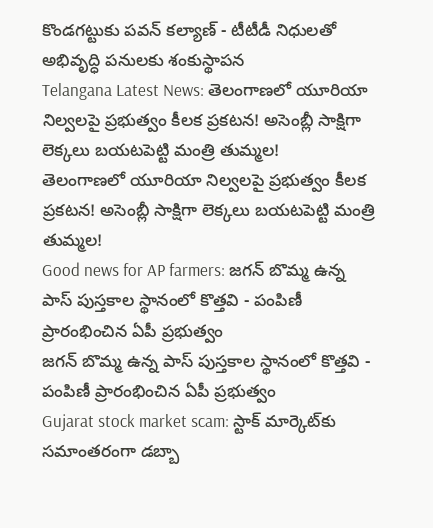కొండగట్టుకు పవన్ కల్యాణ్ - టీటీడీ నిధులతో అభివృద్ధి పనులకు శంకుస్థాపన
Telangana Latest News: తెలంగాణలో యూరియా నిల్వలపై ప్రభుత్వం కీలక ప్రకటన! అసెంబ్లీ సాక్షిగా లెక్కలు బయటపెట్టి మంత్రి తుమ్మల!
తెలంగాణలో యూరియా నిల్వలపై ప్రభుత్వం కీలక ప్రకటన! అసెంబ్లీ సాక్షిగా లెక్కలు బయటపెట్టి మంత్రి తుమ్మల!
Good news for AP farmers: జగన్ బొమ్మ ఉన్న పాస్ పుస్తకాల స్థానంలో కొత్తవి - పంపిణీ ప్రారంభించిన ఏపీ ప్రభుత్వం
జగన్ బొమ్మ ఉన్న పాస్ పుస్తకాల స్థానంలో కొత్తవి - పంపిణీ ప్రారంభించిన ఏపీ ప్రభుత్వం
Gujarat stock market scam: స్టాక్ మార్కెట్‌కు సమాంతరంగా డబ్బా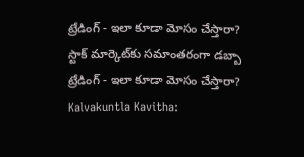ట్రేడింగ్ - ఇలా కూడా మోసం చేస్తారా?
స్టాక్ మార్కెట్‌కు సమాంతరంగా డబ్బా ట్రేడింగ్ - ఇలా కూడా మోసం చేస్తారా?
Kalvakuntla Kavitha: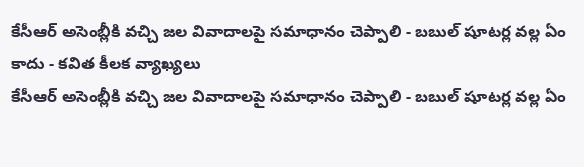కేసీఆర్ అసెంబ్లీకి వచ్చి జల వివాదాలపై సమాధానం చెప్పాలి - బబుల్ షూటర్ల వల్ల ఏం కాదు - కవిత కీలక వ్యాఖ్యలు
కేసీఆర్ అసెంబ్లీకి వచ్చి జల వివాదాలపై సమాధానం చెప్పాలి - బబుల్ షూటర్ల వల్ల ఏం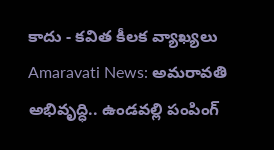కాదు - కవిత కీలక వ్యాఖ్యలు
Amaravati News: అమరావతి అభివృద్ధి.. ఉండవల్లి పంపింగ్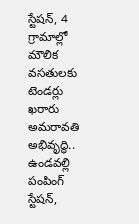స్టేషన్, 4 గ్రామాల్లో మౌలిక వసతులకు టెండర్లు ఖరారు
అమరావతి అభివృద్ధి.. ఉండవల్లి పంపింగ్ స్టేషన్,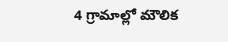4 గ్రామాల్లో మౌలిక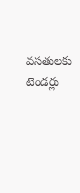వసతులకు టెండర్లు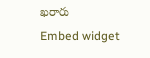ఖరారు
Embed widget